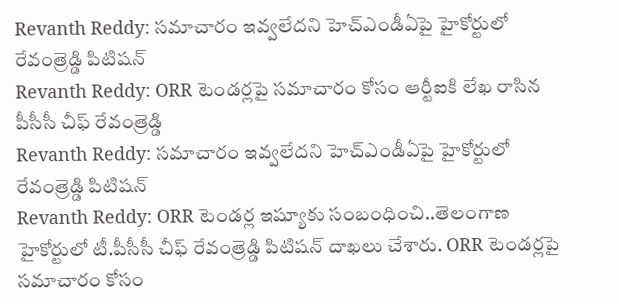Revanth Reddy: సమాచారం ఇవ్వలేదని హెచ్ఎండీఏపై హైకోర్టులో రేవంత్రెడ్డి పిటిషన్
Revanth Reddy: ORR టెండర్లపై సమాచారం కోసం ఆర్టీఐకి లేఖ రాసిన పీసీసీ చీఫ్ రేవంత్రెడ్డి
Revanth Reddy: సమాచారం ఇవ్వలేదని హెచ్ఎండీఏపై హైకోర్టులో రేవంత్రెడ్డి పిటిషన్
Revanth Reddy: ORR టెండర్ల ఇష్యూకు సంబంధించి..తెలంగాణ హైకోర్టులో టీ.పీసీసీ చీఫ్ రేవంత్రెడ్డి పిటిషన్ దాఖలు చేశారు. ORR టెండర్లపై సమాచారం కోసం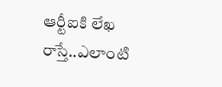ఆర్టీఐకి లేఖ రాస్తే..ఎలాంటి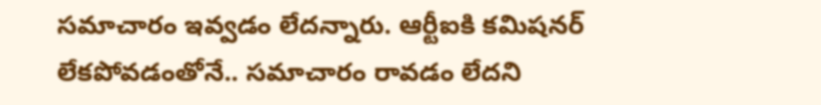సమాచారం ఇవ్వడం లేదన్నారు. ఆర్టీఐకి కమిషనర్ లేకపోవడంతోనే.. సమాచారం రావడం లేదని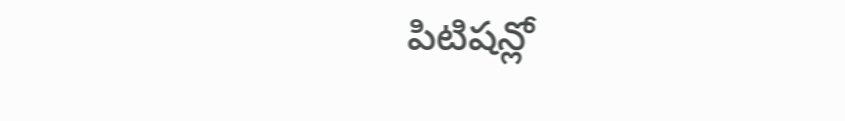పిటిషన్లో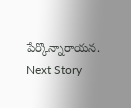పేర్కొన్నారాయన.
Next Story